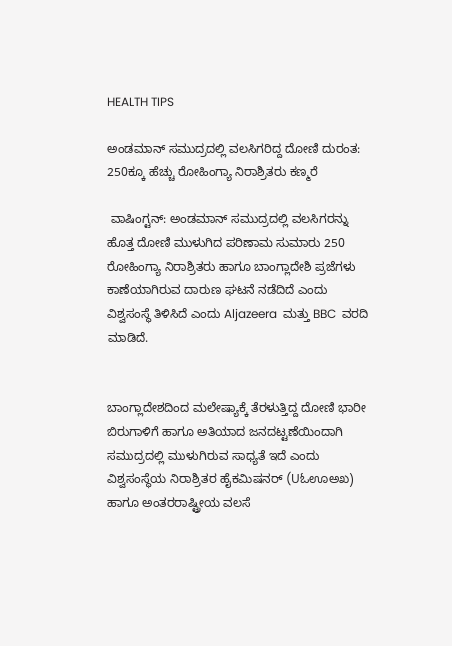HEALTH TIPS

ಅಂಡಮಾನ್ ಸಮುದ್ರದಲ್ಲಿ ವಲಸಿಗರಿದ್ದ ದೋಣಿ ದುರಂತ: 250ಕ್ಕೂ ಹೆಚ್ಚು ರೋಹಿಂಗ್ಯಾ ನಿರಾಶ್ರಿತರು ಕಣ್ಮರೆ

 ವಾಷಿಂಗ್ಟನ್: ಅಂಡಮಾನ್ ಸಮುದ್ರದಲ್ಲಿ ವಲಸಿಗರನ್ನು ಹೊತ್ತ ದೋಣಿ ಮುಳುಗಿದ ಪರಿಣಾಮ ಸುಮಾರು 250 ರೋಹಿಂಗ್ಯಾ ನಿರಾಶ್ರಿತರು ಹಾಗೂ ಬಾಂಗ್ಲಾದೇಶಿ ಪ್ರಜೆಗಳು ಕಾಣೆಯಾಗಿರುವ ದಾರುಣ ಘಟನೆ ನಡೆದಿದೆ ಎಂದು ವಿಶ್ವಸಂಸ್ಥೆ ತಿಳಿಸಿದೆ ಎಂದು Aljazeera  ಮತ್ತು BBC  ವರದಿ ಮಾಡಿದೆ.


ಬಾಂಗ್ಲಾದೇಶದಿಂದ ಮಲೇಷ್ಯಾಕ್ಕೆ ತೆರಳುತ್ತಿದ್ದ ದೋಣಿ ಭಾರೀ ಬಿರುಗಾಳಿಗೆ ಹಾಗೂ ಅತಿಯಾದ ಜನದಟ್ಟಣೆಯಿಂದಾಗಿ ಸಮುದ್ರದಲ್ಲಿ ಮುಳುಗಿರುವ ಸಾಧ್ಯತೆ ಇದೆ ಎಂದು ವಿಶ್ವಸಂಸ್ಥೆಯ ನಿರಾಶ್ರಿತರ ಹೈಕಮಿಷನರ್ (Uಓಊಅಖ) ಹಾಗೂ ಅಂತರರಾಷ್ಟ್ರೀಯ ವಲಸೆ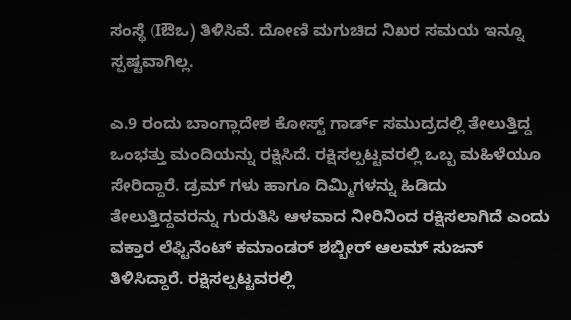ಸಂಸ್ಥೆ (Iಔಒ) ತಿಳಿಸಿವೆ. ದೋಣಿ ಮಗುಚಿದ ನಿಖರ ಸಮಯ ಇನ್ನೂ ಸ್ಪಷ್ಟವಾಗಿಲ್ಲ.

ಎ.9 ರಂದು ಬಾಂಗ್ಲಾದೇಶ ಕೋಸ್ಟ್ ಗಾರ್ಡ್ ಸಮುದ್ರದಲ್ಲಿ ತೇಲುತ್ತಿದ್ದ ಒಂಭತ್ತು ಮಂದಿಯನ್ನು ರಕ್ಷಿಸಿದೆ. ರಕ್ಷಿಸಲ್ಪಟ್ಟವರಲ್ಲಿ ಒಬ್ಬ ಮಹಿಳೆಯೂ ಸೇರಿದ್ದಾರೆ. ಡ್ರಮ್‌ ಗಳು ಹಾಗೂ ದಿಮ್ಮಿಗಳನ್ನು ಹಿಡಿದು ತೇಲುತ್ತಿದ್ದವರನ್ನು ಗುರುತಿಸಿ ಆಳವಾದ ನೀರಿನಿಂದ ರಕ್ಷಿಸಲಾಗಿದೆ ಎಂದು ವಕ್ತಾರ ಲೆಫ್ಟಿನೆಂಟ್ ಕಮಾಂಡರ್ ಶಬ್ಬೀರ್ ಆಲಮ್ ಸುಜನ್ ತಿಳಿಸಿದ್ದಾರೆ. ರಕ್ಷಿಸಲ್ಪಟ್ಟವರಲ್ಲಿ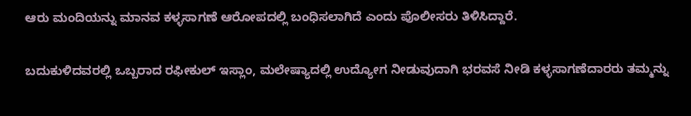ಆರು ಮಂದಿಯನ್ನು ಮಾನವ ಕಳ್ಳಸಾಗಣೆ ಆರೋಪದಲ್ಲಿ ಬಂಧಿಸಲಾಗಿದೆ ಎಂದು ಪೊಲೀಸರು ತಿಳಿಸಿದ್ದಾರೆ.

ಬದುಕುಳಿದವರಲ್ಲಿ ಒಬ್ಬರಾದ ರಫೀಕುಲ್ ಇಸ್ಲಾಂ, ಮಲೇಷ್ಯಾದಲ್ಲಿ ಉದ್ಯೋಗ ನೀಡುವುದಾಗಿ ಭರವಸೆ ನೀಡಿ ಕಳ್ಳಸಾಗಣೆದಾರರು ತಮ್ಮನ್ನು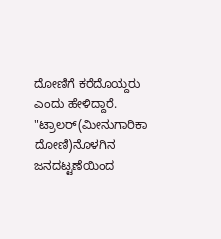ದೋಣಿಗೆ ಕರೆದೊಯ್ದರು ಎಂದು ಹೇಳಿದ್ದಾರೆ. "ಟ್ರಾಲರ್‌(ಮೀನುಗಾರಿಕಾ ದೋಣಿ)ನೊಳಗಿನ ಜನದಟ್ಟಣೆಯಿಂದ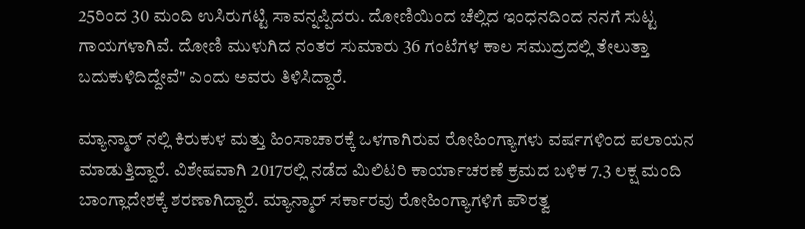25ರಿಂದ 30 ಮಂದಿ ಉಸಿರುಗಟ್ಟಿ ಸಾವನ್ನಪ್ಪಿದರು. ದೋಣಿಯಿಂದ ಚೆಲ್ಲಿದ ಇಂಧನದಿಂದ ನನಗೆ ಸುಟ್ಟ ಗಾಯಗಳಾಗಿವೆ. ದೋಣಿ ಮುಳುಗಿದ ನಂತರ ಸುಮಾರು 36 ಗಂಟೆಗಳ ಕಾಲ ಸಮುದ್ರದಲ್ಲಿ ತೇಲುತ್ತಾ ಬದುಕುಳಿದಿದ್ದೇವೆ" ಎಂದು ಅವರು ತಿಳಿಸಿದ್ದಾರೆ.

ಮ್ಯಾನ್ಮಾರ್‌ ನಲ್ಲಿ ಕಿರುಕುಳ ಮತ್ತು ಹಿಂಸಾಚಾರಕ್ಕೆ ಒಳಗಾಗಿರುವ ರೋಹಿಂಗ್ಯಾಗಳು ವರ್ಷಗಳಿಂದ ಪಲಾಯನ ಮಾಡುತ್ತಿದ್ದಾರೆ. ವಿಶೇಷವಾಗಿ 2017ರಲ್ಲಿ ನಡೆದ ಮಿಲಿಟರಿ ಕಾರ್ಯಾಚರಣೆ ಕ್ರಮದ ಬಳಿಕ 7.3 ಲಕ್ಷ ಮಂದಿ ಬಾಂಗ್ಲಾದೇಶಕ್ಕೆ ಶರಣಾಗಿದ್ದಾರೆ. ಮ್ಯಾನ್ಮಾರ್ ಸರ್ಕಾರವು ರೋಹಿಂಗ್ಯಾಗಳಿಗೆ ಪೌರತ್ವ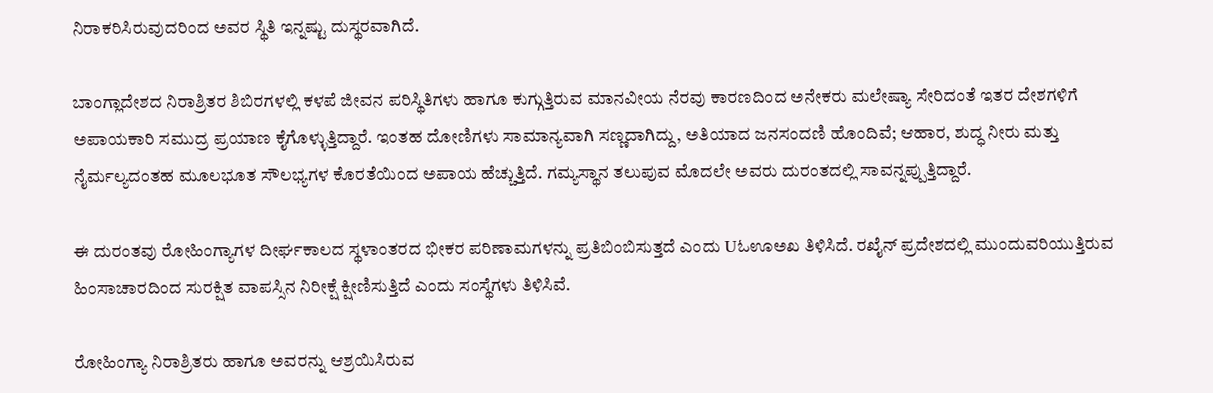ನಿರಾಕರಿಸಿರುವುದರಿಂದ ಅವರ ಸ್ಥಿತಿ ಇನ್ನಷ್ಟು ದುಸ್ಥರವಾಗಿದೆ.

ಬಾಂಗ್ಲಾದೇಶದ ನಿರಾಶ್ರಿತರ ಶಿಬಿರಗಳಲ್ಲಿ ಕಳಪೆ ಜೀವನ ಪರಿಸ್ಥಿತಿಗಳು ಹಾಗೂ ಕುಗ್ಗುತ್ತಿರುವ ಮಾನವೀಯ ನೆರವು ಕಾರಣದಿಂದ ಅನೇಕರು ಮಲೇಷ್ಯಾ ಸೇರಿದಂತೆ ಇತರ ದೇಶಗಳಿಗೆ ಅಪಾಯಕಾರಿ ಸಮುದ್ರ ಪ್ರಯಾಣ ಕೈಗೊಳ್ಳುತ್ತಿದ್ದಾರೆ. ಇಂತಹ ದೋಣಿಗಳು ಸಾಮಾನ್ಯವಾಗಿ ಸಣ್ಣದಾಗಿದ್ದು, ಅತಿಯಾದ ಜನಸಂದಣಿ ಹೊಂದಿವೆ; ಆಹಾರ, ಶುದ್ಧ ನೀರು ಮತ್ತು ನೈರ್ಮಲ್ಯದಂತಹ ಮೂಲಭೂತ ಸೌಲಭ್ಯಗಳ ಕೊರತೆಯಿಂದ ಅಪಾಯ ಹೆಚ್ಚುತ್ತಿದೆ. ಗಮ್ಯಸ್ಥಾನ ತಲುಪುವ ಮೊದಲೇ ಅವರು ದುರಂತದಲ್ಲಿ ಸಾವನ್ನಪ್ಪುತ್ತಿದ್ದಾರೆ.

ಈ ದುರಂತವು ರೋಹಿಂಗ್ಯಾಗಳ ದೀರ್ಘಕಾಲದ ಸ್ಥಳಾಂತರದ ಭೀಕರ ಪರಿಣಾಮಗಳನ್ನು ಪ್ರತಿಬಿಂಬಿಸುತ್ತದೆ ಎಂದು Uಓಊಅಖ ತಿಳಿಸಿದೆ. ರಖೈನ್ ಪ್ರದೇಶದಲ್ಲಿ ಮುಂದುವರಿಯುತ್ತಿರುವ ಹಿಂಸಾಚಾರದಿಂದ ಸುರಕ್ಷಿತ ವಾಪಸ್ಸಿನ ನಿರೀಕ್ಷೆ ಕ್ಷೀಣಿಸುತ್ತಿದೆ ಎಂದು ಸಂಸ್ಥೆಗಳು ತಿಳಿಸಿವೆ.

ರೋಹಿಂಗ್ಯಾ ನಿರಾಶ್ರಿತರು ಹಾಗೂ ಅವರನ್ನು ಆಶ್ರಯಿಸಿರುವ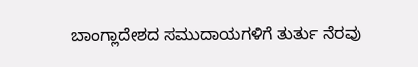ಬಾಂಗ್ಲಾದೇಶದ ಸಮುದಾಯಗಳಿಗೆ ತುರ್ತು ನೆರವು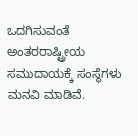ಒದಗಿಸುವಂತೆ ಅಂತರರಾಷ್ಟ್ರೀಯ ಸಮುದಾಯಕ್ಕೆ ಸಂಸ್ಥೆಗಳು ಮನವಿ ಮಾಡಿವೆ.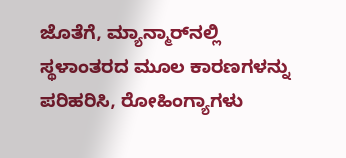ಜೊತೆಗೆ, ಮ್ಯಾನ್ಮಾರ್‌ನಲ್ಲಿ ಸ್ಥಳಾಂತರದ ಮೂಲ ಕಾರಣಗಳನ್ನು ಪರಿಹರಿಸಿ, ರೋಹಿಂಗ್ಯಾಗಳು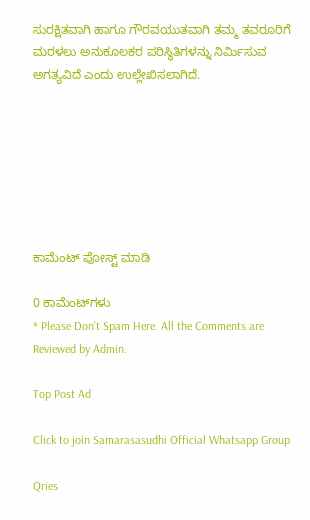ಸುರಕ್ಷಿತವಾಗಿ ಹಾಗೂ ಗೌರವಯುತವಾಗಿ ತಮ್ಮ ತವರೂರಿಗೆ ಮರಳಲು ಅನುಕೂಲಕರ ಪರಿಸ್ಥಿತಿಗಳನ್ನು ನಿರ್ಮಿಸುವ ಅಗತ್ಯವಿದೆ ಎಂದು ಉಲ್ಲೇಖಿಸಲಾಗಿದೆ.







ಕಾಮೆಂಟ್‌‌ ಪೋಸ್ಟ್‌ ಮಾಡಿ

0 ಕಾಮೆಂಟ್‌ಗಳು
* Please Don't Spam Here. All the Comments are Reviewed by Admin.

Top Post Ad

Click to join Samarasasudhi Official Whatsapp Group

Qries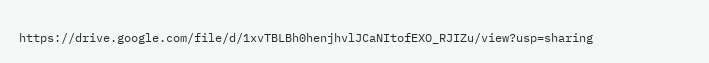https://drive.google.com/file/d/1xvTBLBh0henjhvlJCaNItofEXO_RJIZu/view?usp=sharing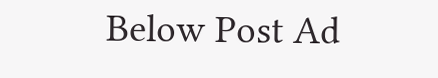Below Post Ad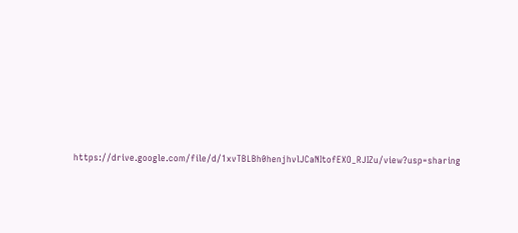https://drive.google.com/file/d/1xvTBLBh0henjhvlJCaNItofEXO_RJIZu/view?usp=sharing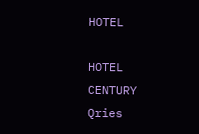HOTEL

HOTEL
CENTURY
Qries